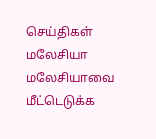செய்திகள் மலேசியா
மலேசியாவை மீட்டெடுக்க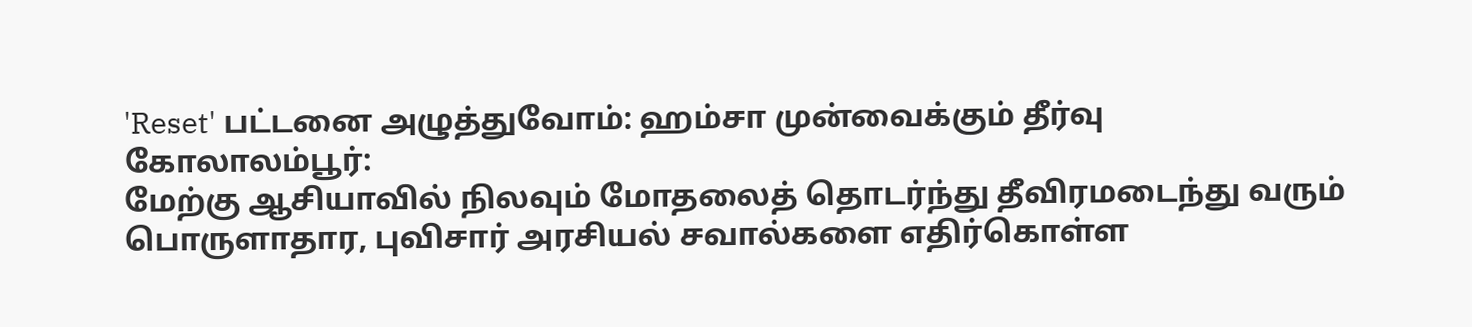'Reset' பட்டனை அழுத்துவோம்: ஹம்சா முன்வைக்கும் தீர்வு
கோலாலம்பூர்:
மேற்கு ஆசியாவில் நிலவும் மோதலைத் தொடர்ந்து தீவிரமடைந்து வரும் பொருளாதார, புவிசார் அரசியல் சவால்களை எதிர்கொள்ள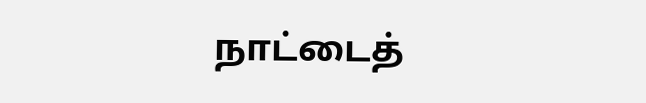நாட்டைத்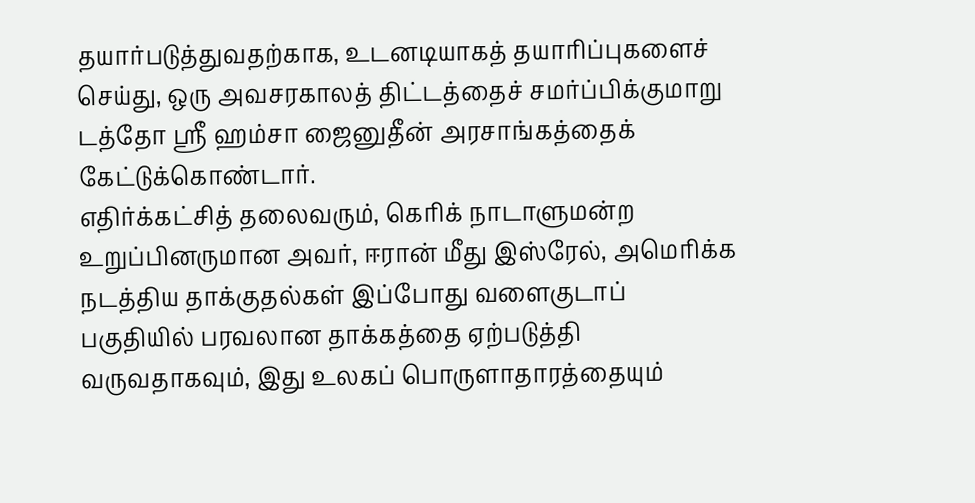தயார்படுத்துவதற்காக, உடனடியாகத் தயாரிப்புகளைச் செய்து, ஒரு அவசரகாலத் திட்டத்தைச் சமர்ப்பிக்குமாறு டத்தோ ஸ்ரீ ஹம்சா ஜைனுதீன் அரசாங்கத்தைக் கேட்டுக்கொண்டார்.
எதிர்க்கட்சித் தலைவரும், கெரிக் நாடாளுமன்ற உறுப்பினருமான அவர், ஈரான் மீது இஸ்ரேல், அமெரிக்க நடத்திய தாக்குதல்கள் இப்போது வளைகுடாப் பகுதியில் பரவலான தாக்கத்தை ஏற்படுத்தி வருவதாகவும், இது உலகப் பொருளாதாரத்தையும்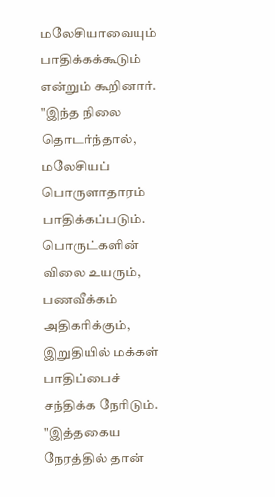மலேசியாவையும் பாதிக்கக்கூடும் என்றும் கூறினார்.
"இந்த நிலை தொடர்ந்தால், மலேசியப் பொருளாதாரம் பாதிக்கப்படும். பொருட்களின் விலை உயரும், பணவீக்கம் அதிகரிக்கும், இறுதியில் மக்கள் பாதிப்பைச் சந்திக்க நேரிடும்.
"இத்தகைய நேரத்தில் தான்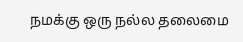நமக்கு ஒரு நல்ல தலைமை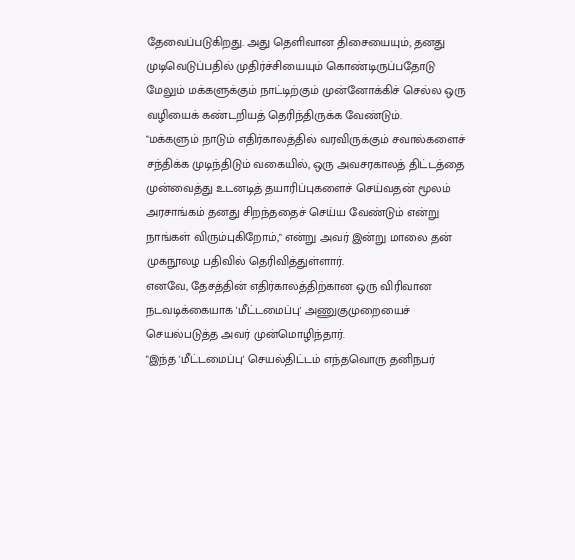தேவைப்படுகிறது. அது தெளிவான திசையையும், தனது முடிவெடுப்பதில் முதிர்ச்சியையும் கொண்டிருப்பதோடு மேலும் மக்களுக்கும் நாட்டிற்கும் முன்னோக்கிச் செல்ல ஒரு வழியைக் கண்டறியத் தெரிந்திருக்க வேண்டும்.
"மக்களும் நாடும் எதிர்காலத்தில் வரவிருக்கும் சவால்களைச் சந்திக்க முடிந்திடும் வகையில், ஒரு அவசரகாலத் திட்டத்தை முன்வைத்து உடனடித் தயாரிப்புகளைச் செய்வதன் மூலம் அரசாங்கம் தனது சிறந்ததைச் செய்ய வேண்டும் என்று நாங்கள் விரும்புகிறோம்," என்று அவர் இன்று மாலை தன் முகநூலழ பதிவில் தெரிவித்துள்ளார்.
எனவே, தேசத்தின் எதிர்காலத்திற்கான ஒரு விரிவான நடவடிக்கையாக 'மீட்டமைப்பு' அணுகுமுறையைச் செயல்படுத்த அவர் முன்மொழிந்தார்.
"இந்த 'மீட்டமைப்பு' செயல்திட்டம் எந்தவொரு தனிநபர்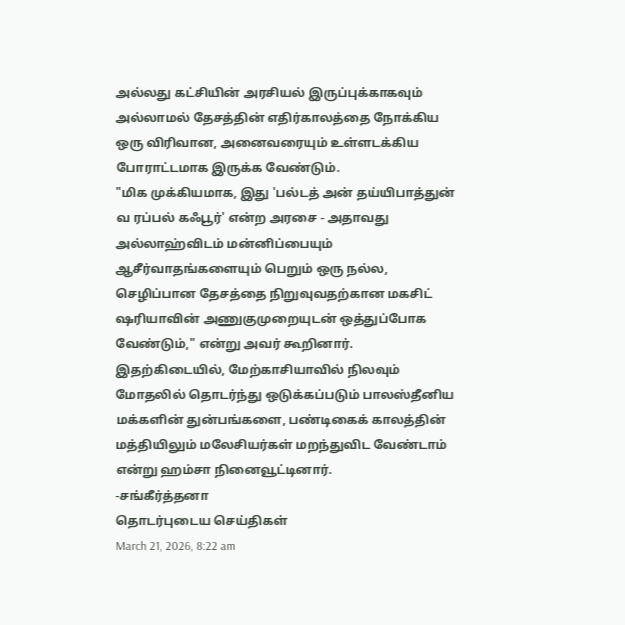அல்லது கட்சியின் அரசியல் இருப்புக்காகவும் அல்லாமல் தேசத்தின் எதிர்காலத்தை நோக்கிய ஒரு விரிவான, அனைவரையும் உள்ளடக்கிய போராட்டமாக இருக்க வேண்டும்.
"மிக முக்கியமாக, இது 'பல்டத் அன் தய்யிபாத்துன் வ ரப்பல் கஃபூர்' என்ற அரசை - அதாவது அல்லாஹ்விடம் மன்னிப்பையும் ஆசீர்வாதங்களையும் பெறும் ஒரு நல்ல, செழிப்பான தேசத்தை நிறுவுவதற்கான மகசிட் ஷரியாவின் அணுகுமுறையுடன் ஒத்துப்போக வேண்டும்," என்று அவர் கூறினார்.
இதற்கிடையில், மேற்காசியாவில் நிலவும் மோதலில் தொடர்ந்து ஒடுக்கப்படும் பாலஸ்தீனிய மக்களின் துன்பங்களை, பண்டிகைக் காலத்தின் மத்தியிலும் மலேசியர்கள் மறந்துவிட வேண்டாம் என்று ஹம்சா நினைவூட்டினார்.
-சங்கீர்த்தனா
தொடர்புடைய செய்திகள்
March 21, 2026, 8:22 am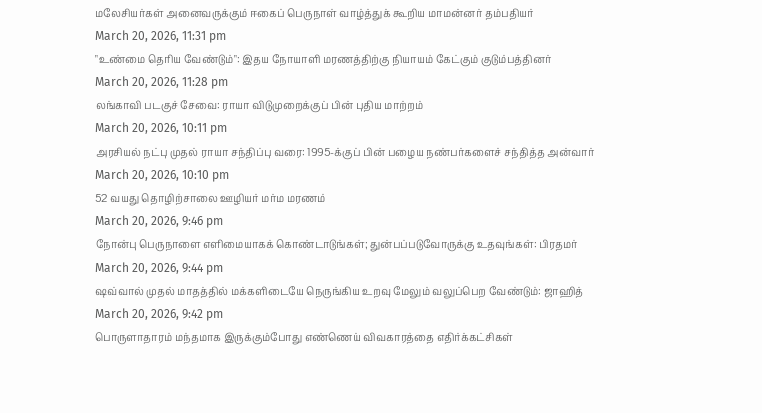மலேசியர்கள் அனைவருக்கும் ஈகைப் பெருநாள் வாழ்த்துக் கூறிய மாமன்னர் தம்பதியர்
March 20, 2026, 11:31 pm
"உண்மை தெரிய வேண்டும்": இதய நோயாளி மரணத்திற்கு நியாயம் கேட்கும் குடும்பத்தினர்
March 20, 2026, 11:28 pm
லங்காவி படகுச் சேவை: ராயா விடுமுறைக்குப் பின் புதிய மாற்றம்
March 20, 2026, 10:11 pm
அரசியல் நட்பு முதல் ராயா சந்திப்பு வரை: 1995-க்குப் பின் பழைய நண்பர்களைச் சந்தித்த அன்வார்
March 20, 2026, 10:10 pm
52 வயது தொழிற்சாலை ஊழியர் மர்ம மரணம்
March 20, 2026, 9:46 pm
நோன்பு பெருநாளை எளிமையாகக் கொண்டாடுங்கள்; துன்பப்படுவோருக்கு உதவுங்கள்: பிரதமர்
March 20, 2026, 9:44 pm
ஷவ்வால் முதல் மாதத்தில் மக்களிடையே நெருங்கிய உறவு மேலும் வலுப்பெற வேண்டும்: ஜாஹித்
March 20, 2026, 9:42 pm
பொருளாதாரம் மந்தமாக இருக்கும்போது எண்ணெய் விவகாரத்தை எதிர்க்கட்சிகள்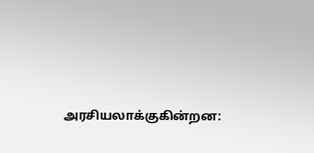அரசியலாக்குகின்றன: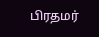பிரதமர்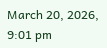March 20, 2026, 9:01 pm